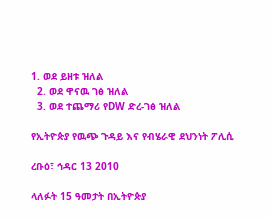1. ወደ ይዘቱ ዝለል
  2. ወደ ዋናዉ ገፅ ዝለል
  3. ወደ ተጨማሪ የDW ድረ-ገፅ ዝለል

የኢትዮጵያ የዉጭ ጉዳይ እና የብሄራዊ ደህንነት ፖሊሲ

ረቡዕ፣ ኅዳር 13 2010

ላለፉት 15 ዓመታት በኢትዮጵያ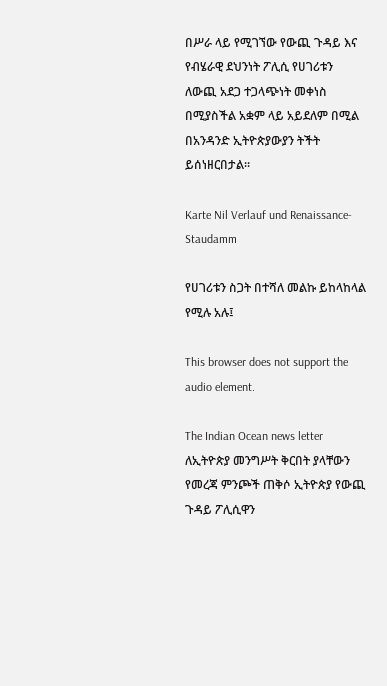በሥራ ላይ የሚገኘው የውጪ ጉዳይ እና የብሄራዊ ደህንነት ፖሊሲ የሀገሪቱን ለውጪ አደጋ ተጋላጭነት መቀነስ በሚያስችል አቋም ላይ አይደለም በሚል በአንዳንድ ኢትዮጵያውያን ትችት ይሰነዘርበታል።

Karte Nil Verlauf und Renaissance-Staudamm

የሀገሪቱን ስጋት በተሻለ መልኩ ይከላከላል የሚሉ አሉ፤

This browser does not support the audio element.

The Indian Ocean news letter ለኢትዮጵያ መንግሥት ቅርበት ያላቸውን የመረጃ ምንጮች ጠቅሶ ኢትዮጵያ የውጪ ጉዳይ ፖሊሲዋን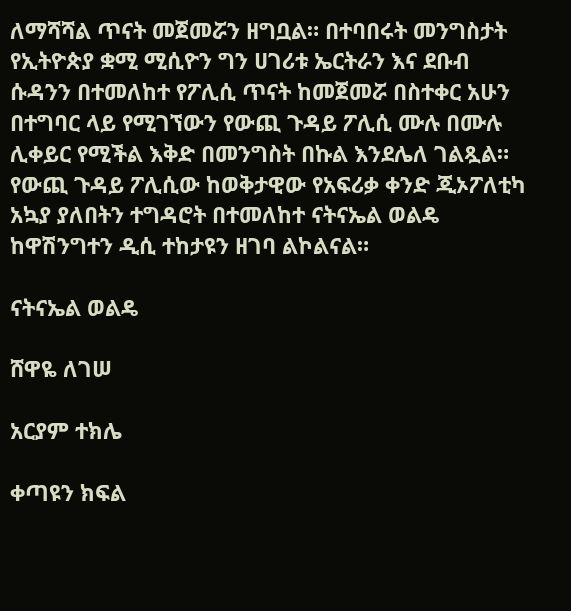ለማሻሻል ጥናት መጀመሯን ዘግቧል። በተባበሩት መንግስታት የኢትዮጵያ ቋሚ ሚሲዮን ግን ሀገሪቱ ኤርትራን እና ደቡብ ሱዳንን በተመለከተ የፖሊሲ ጥናት ከመጀመሯ በስተቀር አሁን በተግባር ላይ የሚገኘውን የውጪ ጉዳይ ፖሊሲ ሙሉ በሙሉ ሊቀይር የሚችል እቅድ በመንግስት በኩል እንደሌለ ገልጿል። የውጪ ጉዳይ ፖሊሲው ከወቅታዊው የአፍሪቃ ቀንድ ጂኦፖለቲካ አኳያ ያለበትን ተግዳሮት በተመለከተ ናትናኤል ወልዴ ከዋሽንግተን ዲሲ ተከታዩን ዘገባ ልኮልናል።

ናትናኤል ወልዴ

ሸዋዬ ለገሠ

አርያም ተክሌ

ቀጣዩን ክፍል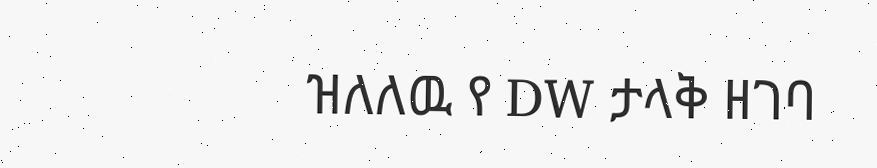ዝለለዉ የ DW ታላቅ ዘገባ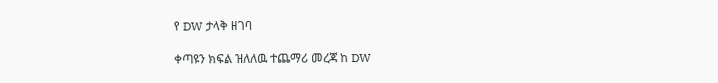የ DW ታላቅ ዘገባ

ቀጣዩን ክፍል ዝለለዉ ተጨማሪ መረጃ ከ DW